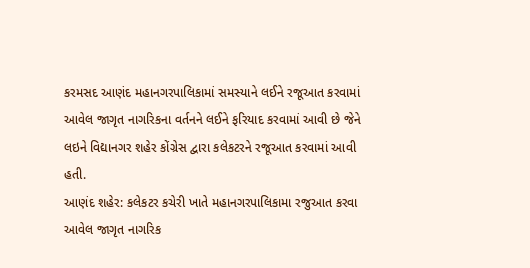કરમસદ આણંદ મહાનગરપાલિકામાં સમસ્યાને લઈને રજૂઆત કરવામાં આવેલ જાગૃત નાગરિકના વર્તનને લઈને ફરિયાદ કરવામાં આવી છે જેને લઇને વિદ્યાનગર શહેર કોંગ્રેસ દ્વારા કલેકટરને રજૂઆત કરવામાં આવી હતી.
આણંદ શહેર: કલેકટર કચેરી ખાતે મહાનગરપાલિકામા રજુઆત કરવા આવેલ જાગૃત નાગરિક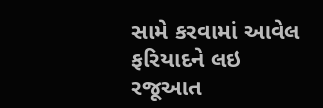સામે કરવામાં આવેલ ફરિયાદને લઇ રજૂઆત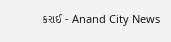કરાઈ - Anand City News